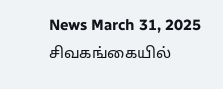News March 31, 2025
சிவகங்கையில்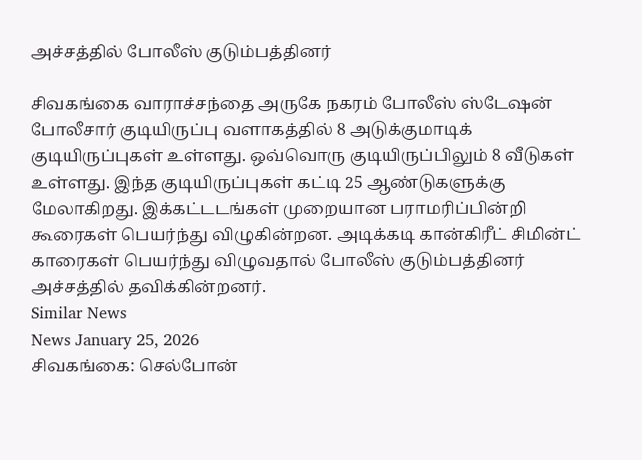அச்சத்தில் போலீஸ் குடும்பத்தினர்

சிவகங்கை வாராச்சந்தை அருகே நகரம் போலீஸ் ஸ்டேஷன் போலீசார் குடியிருப்பு வளாகத்தில் 8 அடுக்குமாடிக் குடியிருப்புகள் உள்ளது. ஒவ்வொரு குடியிருப்பிலும் 8 வீடுகள் உள்ளது. இந்த குடியிருப்புகள் கட்டி 25 ஆண்டுகளுக்கு மேலாகிறது. இக்கட்டடங்கள் முறையான பராமரிப்பின்றி கூரைகள் பெயர்ந்து விழுகின்றன. அடிக்கடி கான்கிரீட் சிமின்ட் காரைகள் பெயர்ந்து விழுவதால் போலீஸ் குடும்பத்தினர் அச்சத்தில் தவிக்கின்றனர்.
Similar News
News January 25, 2026
சிவகங்கை: செல்போன்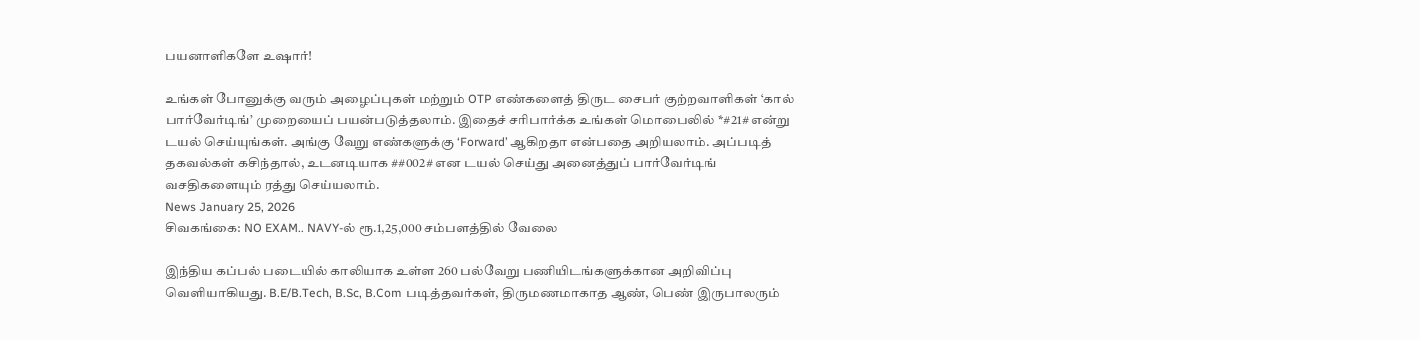பயனாளிகளே உஷார்!

உங்கள் போனுக்கு வரும் அழைப்புகள் மற்றும் OTP எண்களைத் திருட சைபர் குற்றவாளிகள் ‘கால் பார்வேர்டிங்’ முறையைப் பயன்படுத்தலாம். இதைச் சரிபார்க்க உங்கள் மொபைலில் *#21# என்று டயல் செய்யுங்கள். அங்கு வேறு எண்களுக்கு ‘Forward’ ஆகிறதா என்பதை அறியலாம். அப்படித் தகவல்கள் கசிந்தால், உடனடியாக ##002# என டயல் செய்து அனைத்துப் பார்வேர்டிங் வசதிகளையும் ரத்து செய்யலாம்.
News January 25, 2026
சிவகங்கை: NO EXAM.. NAVY-ல் ரூ.1,25,000 சம்பளத்தில் வேலை

இந்திய கப்பல் படையில் காலியாக உள்ள 260 பல்வேறு பணியிடங்களுக்கான அறிவிப்பு வெளியாகியது. B.E/B.Tech, B.Sc, B.Com படித்தவர்கள், திருமணமாகாத ஆண், பெண் இருபாலரும்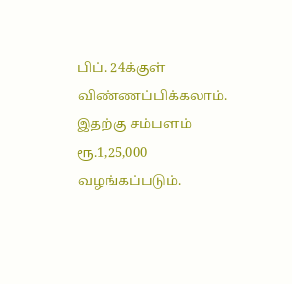பிப். 24க்குள் விண்ணப்பிக்கலாம். இதற்கு சம்பளம் ரூ.1,25,000 வழங்கப்படும்.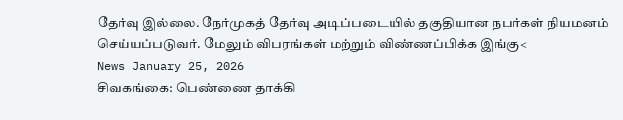தேர்வு இல்லை. நேர்முகத் தேர்வு அடிப்படையில் தகுதியான நபர்கள் நியமனம் செய்யப்படுவர். மேலும் விபரங்கள் மற்றும் விண்ணப்பிக்க இங்கு<
News January 25, 2026
சிவகங்கை: பெண்ணை தாக்கி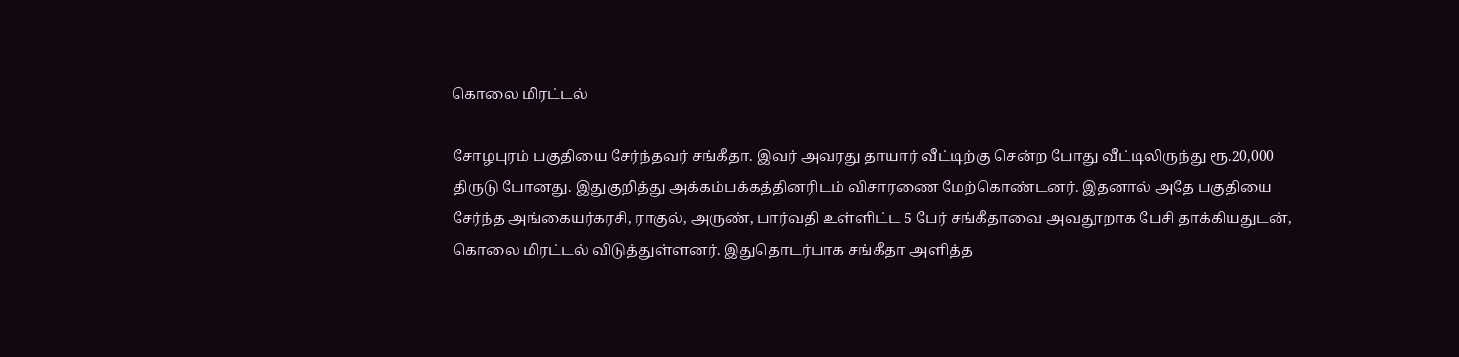கொலை மிரட்டல்

சோழபுரம் பகுதியை சேர்ந்தவர் சங்கீதா. இவர் அவரது தாயார் வீட்டிற்கு சென்ற போது வீட்டிலிருந்து ரூ.20,000 திருடு போனது. இதுகுறித்து அக்கம்பக்கத்தினரிடம் விசாரணை மேற்கொண்டனர். இதனால் அதே பகுதியை சேர்ந்த அங்கையர்கரசி, ராகுல், அருண், பார்வதி உள்ளிட்ட 5 பேர் சங்கீதாவை அவதூறாக பேசி தாக்கியதுடன், கொலை மிரட்டல் விடுத்துள்ளனர். இதுதொடர்பாக சங்கீதா அளித்த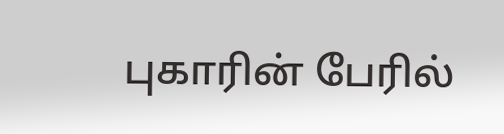புகாரின் பேரில்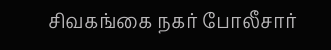சிவகங்கை நகர் போலீசார்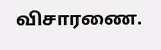விசாரணை.